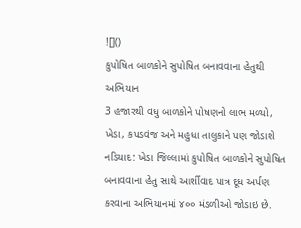![]()
કુપોષિત બાળકોને સુપોષિત બનાવવાના હેતુથી અભિયાન
3 હજારથી વધુ બાળકોને પોષણનો લાભ મળ્યો, ખેડા, કપડવંજ અને મહુધા તાલુકાને પણ જોડાશે
નડિયાદ: ખેડા જિલ્લામાં કુપોષિત બાળકોને સુપોષિત બનાવવાના હેતુ સાથે આર્શીવાદ પાત્ર દૂધ અર્પણ કરવાના અભિયાનમાં ૪૦૦ મંડળીઓ જોડાઇ છે.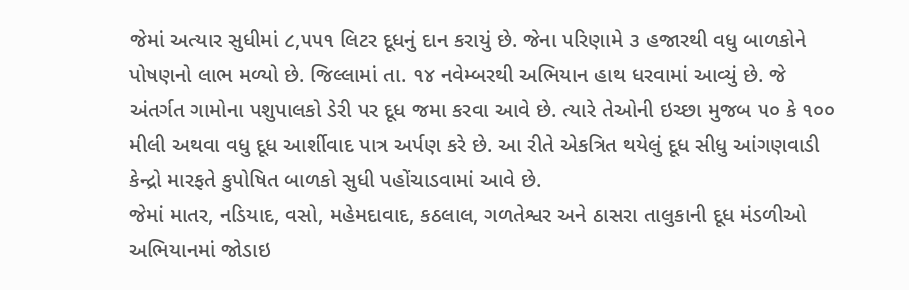જેમાં અત્યાર સુધીમાં ૮,૫૫૧ લિટર દૂધનું દાન કરાયું છે. જેના પરિણામે ૩ હજારથી વધુ બાળકોને પોષણનો લાભ મળ્યો છે. જિલ્લામાં તા. ૧૪ નવેમ્બરથી અભિયાન હાથ ધરવામાં આવ્યું છે. જે અંતર્ગત ગામોના પશુપાલકો ડેરી પર દૂધ જમા કરવા આવે છે. ત્યારે તેઓની ઇચ્છા મુજબ ૫૦ કે ૧૦૦ મીલી અથવા વધુ દૂધ આર્શીવાદ પાત્ર અર્પણ કરે છે. આ રીતે એકત્રિત થયેલું દૂધ સીધુ આંગણવાડી કેન્દ્રો મારફતે કુપોષિત બાળકો સુધી પહોંચાડવામાં આવે છે.
જેમાં માતર, નડિયાદ, વસો, મહેમદાવાદ, કઠલાલ, ગળતેશ્વર અને ઠાસરા તાલુકાની દૂધ મંડળીઓ અભિયાનમાં જોડાઇ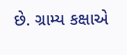છે. ગ્રામ્ય કક્ષાએ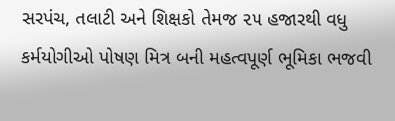સરપંચ, તલાટી અને શિક્ષકો તેમજ ૨૫ હજારથી વધુ કર્મયોગીઓ પોષણ મિત્ર બની મહત્વપૂર્ણ ભૂમિકા ભજવી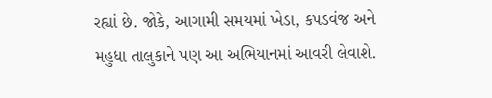રહ્યાં છે. જોકે, આગામી સમયમાં ખેડા, કપડવંજ અને મહુધા તાલુકાને પણ આ અભિયાનમાં આવરી લેવાશે.